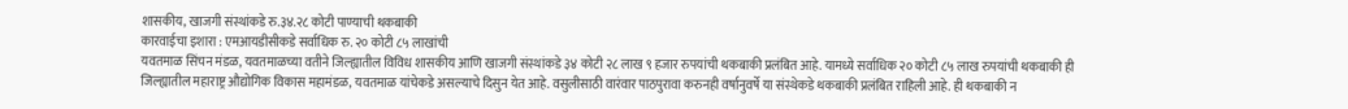शासकीय, खाजगी संस्थांकडे रु.३४.२८ कोटी पाण्याची थकबाकी
कारवाईचा इशारा : एमआयडीसीकडे सर्वाधिक रु. २० कोटी ८५ लाखांची
यवतमाळ सिंचन मंडळ, यवतमाळच्या वतीने जिल्ह्यातील विविध शासकीय आणि खाजगी संस्थांकडे ३४ कोटी २८ लाख ९ हजार रुपयांची थकबाकी प्रलंबित आहे. यामध्ये सर्वाधिक २० कोटी ८५ लाख रुपयांची थकबाकी ही जिल्ह्यातील महाराष्ट्र औद्योगिक विकास महामंडळ, यवतमाळ यांचेकडे असल्याचे दिसुन येत आहे. वसुलीसाठी वारंवार पाठपुरावा करुनही वर्षानुवर्षे या संस्थेकडे थकबाकी प्रलंबित राहिली आहे. ही थकबाकी न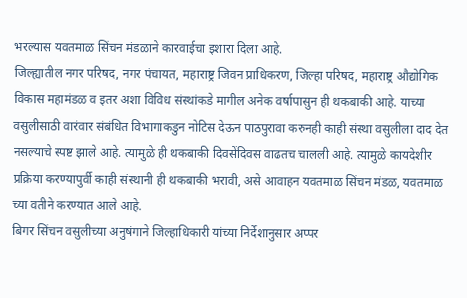भरल्यास यवतमाळ सिंचन मंडळाने कारवाईचा इशारा दिला आहे.
जिल्ह्यातील नगर परिषद, नगर पंचायत, महाराष्ट्र जिवन प्राधिकरण, जिल्हा परिषद, महाराष्ट्र औद्योगिक विकास महामंडळ व इतर अशा विविध संस्थांकडे मागील अनेक वर्षापासुन ही थकबाकी आहे. याच्या वसुलीसाठी वारंवार संबंधित विभागाकडुन नोटिस देऊन पाठपुरावा करुनही काही संस्था वसुलीला दाद देत नसल्याचे स्पष्ट झाले आहे. त्यामुळे ही थकबाकी दिवसेंदिवस वाढतच चालली आहे. त्यामुळे कायदेशीर प्रक्रिया करण्यापुर्वी काही संस्थानी ही थकबाकी भरावी, असे आवाहन यवतमाळ सिंचन मंडळ, यवतमाळ च्या वतीने करण्यात आले आहे.
बिगर सिंचन वसुलीच्या अनुषंगाने जिल्हाधिकारी यांच्या निर्देशानुसार अप्पर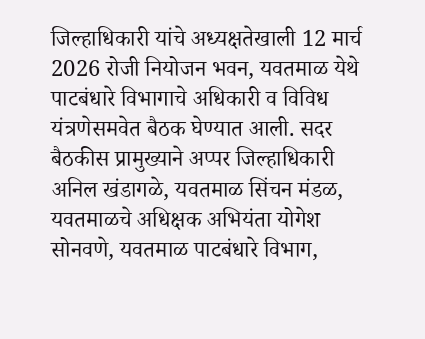जिल्हाधिकारी यांचे अध्यक्षतेखाली 12 मार्च 2026 रोजी नियोजन भवन, यवतमाळ येथे पाटबंधारे विभागाचे अधिकारी व विविध यंत्रणेसमवेत बैठक घेण्यात आली. सदर बैठकीस प्रामुख्याने अप्पर जिल्हाधिकारी अनिल खंडागळे, यवतमाळ सिंचन मंडळ, यवतमाळचे अधिक्षक अभियंता योगेश सोनवणे, यवतमाळ पाटबंधारे विभाग,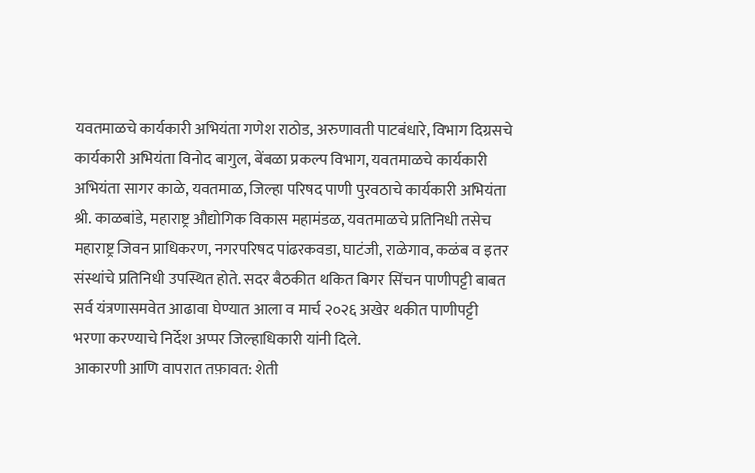यवतमाळचे कार्यकारी अभियंता गणेश राठोड, अरुणावती पाटबंधारे, विभाग दिग्रसचे कार्यकारी अभियंता विनोद बागुल, बेंबळा प्रकल्प विभाग, यवतमाळचे कार्यकारी अभियंता सागर काळे, यवतमाळ, जिल्हा परिषद पाणी पुरवठाचे कार्यकारी अभियंता श्री. काळबांडे, महाराष्ट्र औद्योगिक विकास महामंडळ, यवतमाळचे प्रतिनिधी तसेच महाराष्ट्र जिवन प्राधिकरण, नगरपरिषद पांढरकवडा, घाटंजी, राळेगाव, कळंब व इतर संस्थांचे प्रतिनिधी उपस्थित होते. सदर बैठकीत थकित बिगर सिंचन पाणीपट्टी बाबत सर्व यंत्रणासमवेत आढावा घेण्यात आला व मार्च २०२६ अखेर थकीत पाणीपट्टी भरणा करण्याचे निर्देश अप्पर जिल्हाधिकारी यांनी दिले.
आकारणी आणि वापरात तफ़ावत: शेती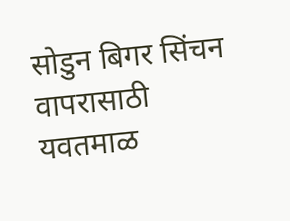सोडुन बिगर सिंचन वापरासाठी यवतमाळ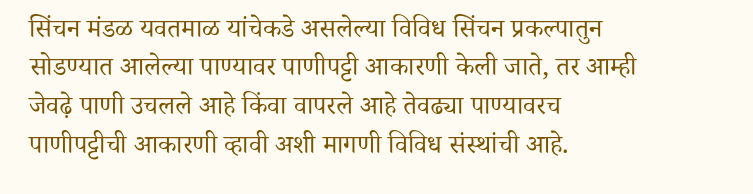सिंचन मंडळ यवतमाळ यांचेकडे असलेल्या विविध सिंचन प्रकल्पातुन सोडण्यात आलेल्या पाण्यावर पाणीपट्टी आकारणी केली जाते, तर आम्ही जेवढ़े पाणी उचलले आहे किंवा वापरले आहे तेवढ्या पाण्यावरच पाणीपट्टीची आकारणी व्हावी अशी मागणी विविध संस्थांची आहे.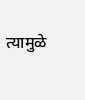त्यामुळे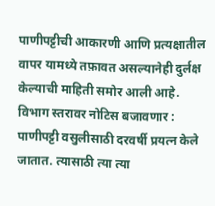पाणीपट्टीची आकारणी आणि प्रत्यक्षातील वापर यामध्ये तफ़ावत असल्यानेही दुर्लक्ष केल्याची माहिती समोर आली आहे.
विभाग स्तरावर नोटिस बजावणार : पाणीपट्टी वसुलीसाठी दरवर्षी प्रयत्न केले जातात. त्यासाठी त्या त्या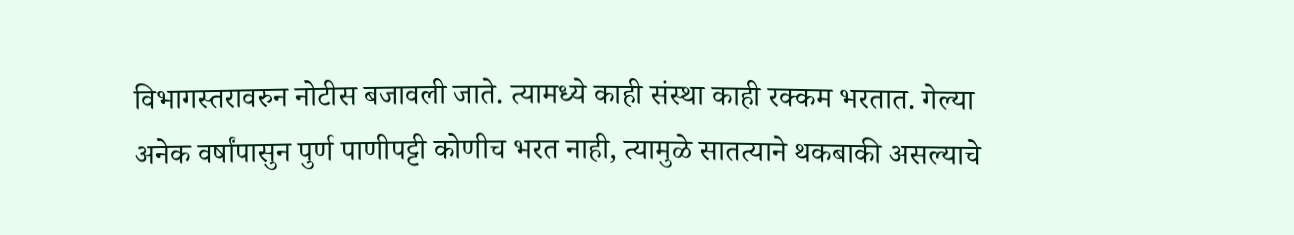विभागस्तरावरुन नोटीस बजावली जाते. त्यामध्ये काही संस्था काही रक्कम भरतात. गेल्या अनेक वर्षांपासुन पुर्ण पाणीपट्टी कोणीच भरत नाही, त्यामुळे सातत्याने थकबाकी असल्याचे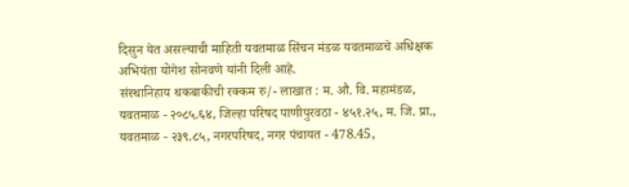दिसुन येत असल्याची माहिती यवतमाळ सिंचन मंडळ यवतमाळचे अधिक्षक अभियंता योगेश सोनवणे यांनी दिली आहे.
संस्थानिहाय थकबाकीची रक्कम रु/- लाखात : म. औ. वि. महामंडळ, यवतमाळ - २०८५.६४, जिल्हा परिषद पाणीपुरवठा - ४५१.२५, म. जि. प्रा., यवतमाळ - २३९.८५, नगरपरिषद, नगर पंचायत - 478.45,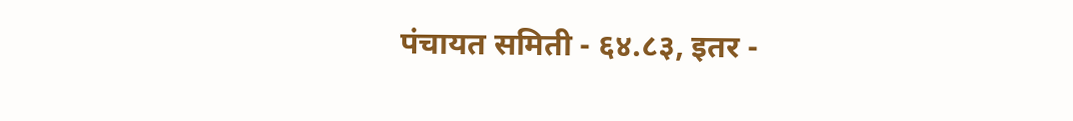पंचायत समिती - ६४.८३, इतर -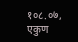१०८.०७, एकुण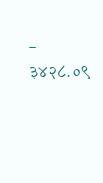- ३४२८.०९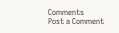Comments
Post a Comment